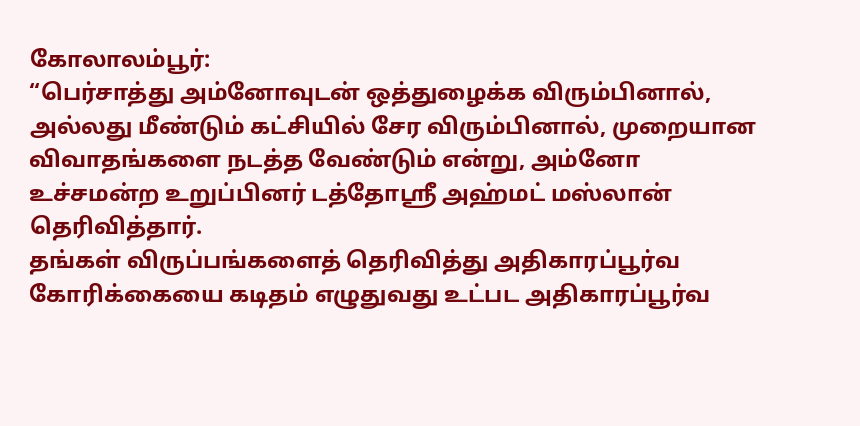கோலாலம்பூர்:
“பெர்சாத்து அம்னோவுடன் ஒத்துழைக்க விரும்பினால், அல்லது மீண்டும் கட்சியில் சேர விரும்பினால், முறையான விவாதங்களை நடத்த வேண்டும் என்று, அம்னோ உச்சமன்ற உறுப்பினர் டத்தோஶ்ரீ அஹ்மட் மஸ்லான் தெரிவித்தார்.
தங்கள் விருப்பங்களைத் தெரிவித்து அதிகாரப்பூர்வ கோரிக்கையை கடிதம் எழுதுவது உட்பட அதிகாரப்பூர்வ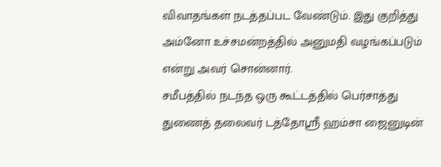விவாதங்கள் நடத்தப்பட வேண்டும். இது குறித்து அம்னோ உச்சமன்றத்தில் அனுமதி வழங்கப்படும் என்று அவர் சொன்னார்.
சமீபத்தில் நடந்த ஒரு கூட்டத்தில் பெர்சாத்து துணைத் தலைவர் டத்தோஸ்ரீ ஹம்சா ஜைனுடின்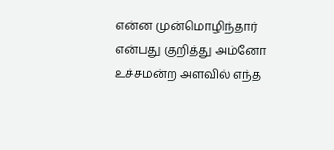என்ன முன்மொழிந்தார் என்பது குறித்து அம்னோ உச்சமன்ற அளவில் எந்த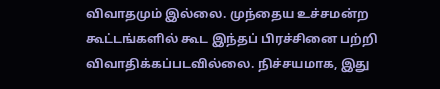விவாதமும் இல்லை. முந்தைய உச்சமன்ற கூட்டங்களில் கூட இந்தப் பிரச்சினை பற்றி விவாதிக்கப்படவில்லை. நிச்சயமாக, இது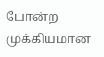போன்ற முக்கியமான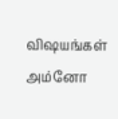விஷயங்கள் அம்னோ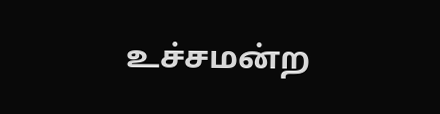உச்சமன்ற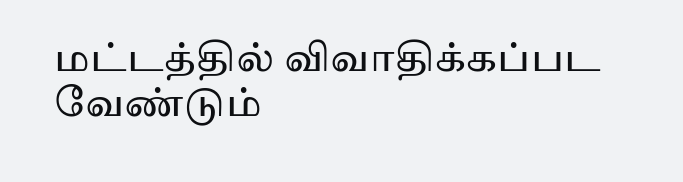மட்டத்தில் விவாதிக்கப்பட வேண்டும்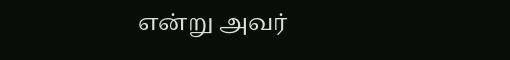என்று அவர்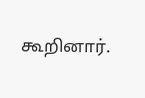கூறினார்.